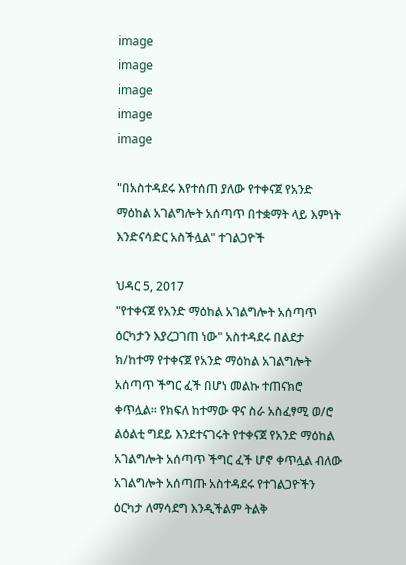image
image
image
image
image

"በአስተዳደሩ እየተሰጠ ያለው የተቀናጀ የአንድ ማዕከል አገልግሎት አሰጣጥ በተቋማት ላይ እምነት እንድናሳድር አስችሏል" ተገልጋዮች

ህዳር 5, 2017
"የተቀናጀ የአንድ ማዕከል አገልግሎት አሰጣጥ ዕርካታን እያረጋገጠ ነው" አስተዳደሩ በልደታ ክ/ከተማ የተቀናጀ የአንድ ማዕከል አገልግሎት አሰጣጥ ችግር ፈች በሆነ መልኩ ተጠናክሮ ቀጥሏል። የክፍለ ከተማው ዋና ስራ አስፈፃሚ ወ/ሮ ልዕልቲ ግደይ እንደተናገሩት የተቀናጀ የአንድ ማዕከል አገልግሎት አሰጣጥ ችግር ፈች ሆኖ ቀጥሏል ብለው አገልግሎት አሰጣጡ አስተዳደሩ የተገልጋዮችን ዕርካታ ለማሳደግ እንዲችልም ትልቅ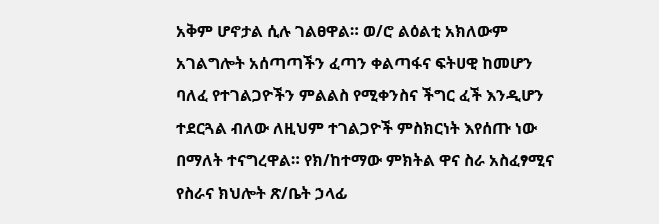አቅም ሆኖታል ሲሉ ገልፀዋል። ወ/ሮ ልዕልቲ አክለውም አገልግሎት አሰጣጣችን ፈጣን ቀልጣፋና ፍትሀዊ ከመሆን ባለፈ የተገልጋዮችን ምልልስ የሚቀንስና ችግር ፈች እንዲሆን ተደርጓል ብለው ለዚህም ተገልጋዮች ምስክርነት እየሰጡ ነው በማለት ተናግረዋል። የክ/ከተማው ምክትል ዋና ስራ አስፈፃሚና የስራና ክህሎት ጽ/ቤት ኃላፊ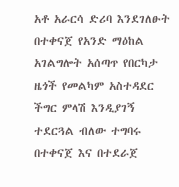አቶ አራርሳ ድሪባ እንደገለፁት በተቀናጀ የአንድ ማዕከል አገልግሎት አሰጣጥ የበርካታ ዜጎች የመልካም አስተዳደር ችግር ምላሽ እንዲያገኝ ተደርጓል ብለው ተግባሩ በተቀናጀ እና በተደራጀ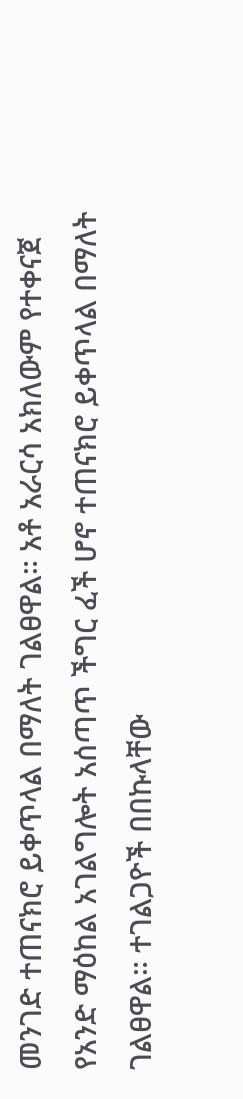መንገድ ተጠናክሮ ይቀጥላል በማለት ገልፀዋል። አቶ አራርሳ አክለውም የተቀናጀ የአንድ ማዕከል አገልግሎት አሰጣጥ ችግር ፈች ሆኖ ተጠናክሮ ይቀጥላል በማለት ገልፀዋል። ተገልጋዮች በበኩላቸው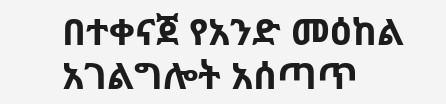በተቀናጀ የአንድ መዕከል አገልግሎት አሰጣጥ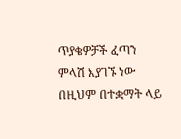ጥያቄዎቻች ፈጣን ምላሽ እያገኙ ነው በዚህም በተቋማት ላይ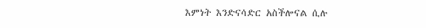እምነት እንድናሳድር አስችሎናል ሲሉ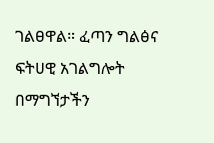ገልፀዋል። ፈጣን ግልፅና ፍትሀዊ አገልግሎት በማግኘታችን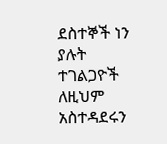ደስተኞች ነን ያሉት ተገልጋዮች ለዚህም አስተዳደሩን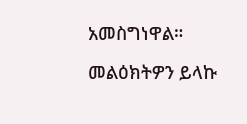አመስግነዋል።

መልዕክትዎን ይላኩ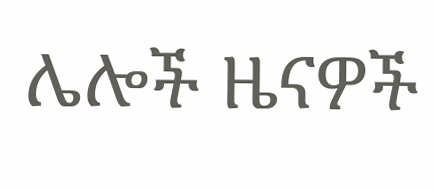ሌሎች ዜናዎች